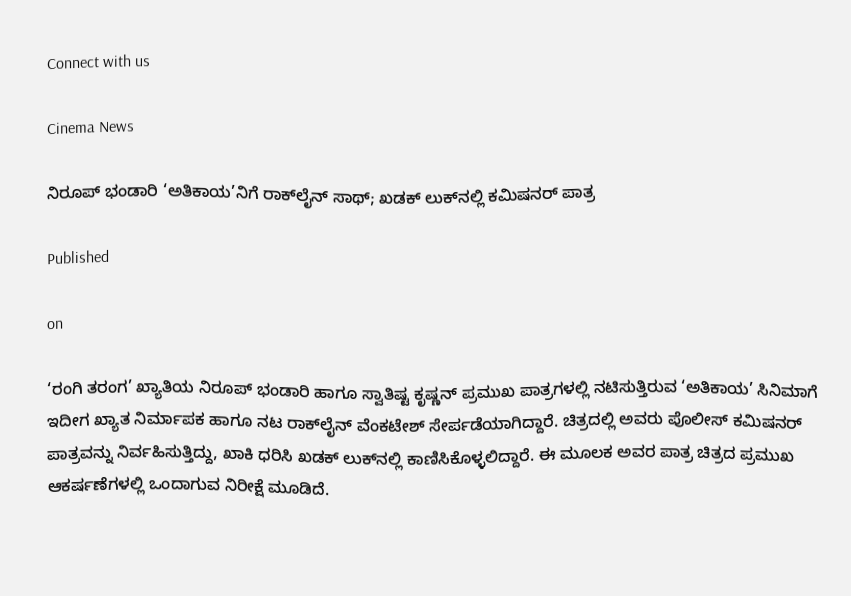Connect with us

Cinema News

ನಿರೂಪ್ ಭಂಡಾರಿ ‘ಅತಿಕಾಯ’ನಿಗೆ ರಾಕ್‌ಲೈನ್ ಸಾಥ್; ಖಡಕ್ ಲುಕ್‌ನಲ್ಲಿ ಕಮಿಷನರ್ ಪಾತ್ರ

Published

on

‘ರಂಗಿ ತರಂಗ’ ಖ್ಯಾತಿಯ ನಿರೂಪ್ ಭಂಡಾರಿ ಹಾಗೂ ಸ್ವಾತಿಷ್ಟ ಕೃಷ್ಣನ್ ಪ್ರಮುಖ ಪಾತ್ರಗಳಲ್ಲಿ ನಟಿಸುತ್ತಿರುವ ‘ಅತಿಕಾಯ’ ಸಿನಿಮಾಗೆ ಇದೀಗ ಖ್ಯಾತ ನಿರ್ಮಾಪಕ ಹಾಗೂ ನಟ ರಾಕ್‌ಲೈನ್ ವೆಂಕಟೇಶ್ ಸೇರ್ಪಡೆಯಾಗಿದ್ದಾರೆ. ಚಿತ್ರದಲ್ಲಿ ಅವರು ಪೊಲೀಸ್ ಕಮಿಷನರ್ ಪಾತ್ರವನ್ನು ನಿರ್ವಹಿಸುತ್ತಿದ್ದು, ಖಾಕಿ ಧರಿಸಿ ಖಡಕ್ ಲುಕ್‌ನಲ್ಲಿ ಕಾಣಿಸಿಕೊಳ್ಳಲಿದ್ದಾರೆ. ಈ ಮೂಲಕ ಅವರ ಪಾತ್ರ ಚಿತ್ರದ ಪ್ರಮುಖ ಆಕರ್ಷಣೆಗಳಲ್ಲಿ ಒಂದಾಗುವ ನಿರೀಕ್ಷೆ ಮೂಡಿದೆ.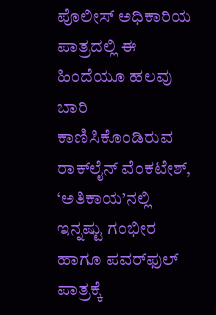ಪೊಲೀಸ್ ಅಧಿಕಾರಿಯ ಪಾತ್ರದಲ್ಲಿ ಈ ಹಿಂದೆಯೂ ಹಲವು ಬಾರಿ ಕಾಣಿಸಿಕೊಂಡಿರುವ ರಾಕ್‌ಲೈನ್ ವೆಂಕಟೇಶ್, ‘ಅತಿಕಾಯ’ನಲ್ಲಿ ಇನ್ನಷ್ಟು ಗಂಭೀರ ಹಾಗೂ ಪವರ್‌ಫುಲ್ ಪಾತ್ರಕ್ಕೆ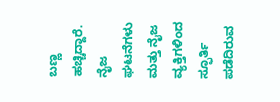ಬಣ್ಣ ಹಚ್ಚಿದ್ದಾರೆ. ನೈಜ ಘಟನೆಗಳು ಮತ್ತು ನೈಜ ವ್ಯಕ್ತಿಗಳಿಂದ ಸ್ಫೂರ್ತಿ ಪಡೆದಿರುವ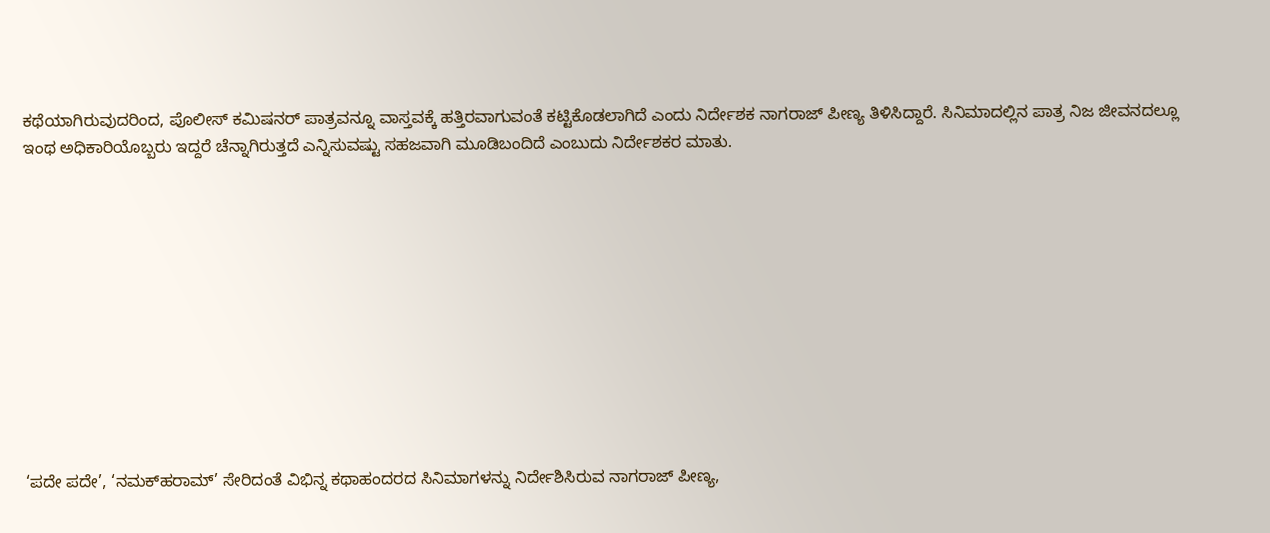ಕಥೆಯಾಗಿರುವುದರಿಂದ, ಪೊಲೀಸ್ ಕಮಿಷನರ್ ಪಾತ್ರವನ್ನೂ ವಾಸ್ತವಕ್ಕೆ ಹತ್ತಿರವಾಗುವಂತೆ ಕಟ್ಟಿಕೊಡಲಾಗಿದೆ ಎಂದು ನಿರ್ದೇಶಕ ನಾಗರಾಜ್ ಪೀಣ್ಯ ತಿಳಿಸಿದ್ದಾರೆ. ಸಿನಿಮಾದಲ್ಲಿನ ಪಾತ್ರ ನಿಜ ಜೀವನದಲ್ಲೂ ಇಂಥ ಅಧಿಕಾರಿಯೊಬ್ಬರು ಇದ್ದರೆ ಚೆನ್ನಾಗಿರುತ್ತದೆ ಎನ್ನಿಸುವಷ್ಟು ಸಹಜವಾಗಿ ಮೂಡಿಬಂದಿದೆ ಎಂಬುದು ನಿರ್ದೇಶಕರ ಮಾತು.











‘ಪದೇ ಪದೇ’, ‘ನಮಕ್‌ಹರಾಮ್’ ಸೇರಿದಂತೆ ವಿಭಿನ್ನ ಕಥಾಹಂದರದ ಸಿನಿಮಾಗಳನ್ನು ನಿರ್ದೇಶಿಸಿರುವ ನಾಗರಾಜ್ ಪೀಣ್ಯ,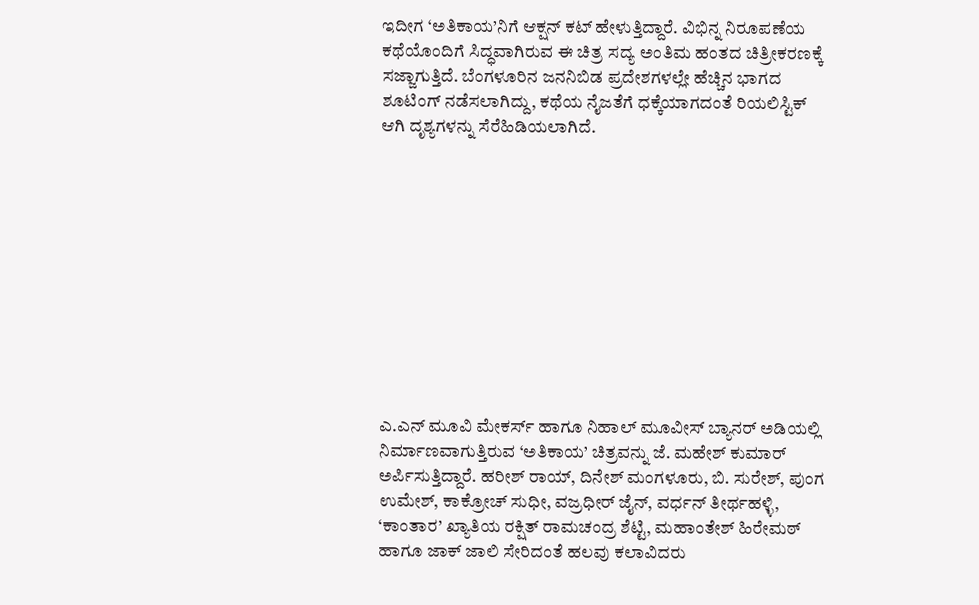ಇದೀಗ ‘ಅತಿಕಾಯ’ನಿಗೆ ಆಕ್ಷನ್ ಕಟ್ ಹೇಳುತ್ತಿದ್ದಾರೆ. ವಿಭಿನ್ನ ನಿರೂಪಣೆಯ ಕಥೆಯೊಂದಿಗೆ ಸಿದ್ಧವಾಗಿರುವ ಈ ಚಿತ್ರ ಸದ್ಯ ಅಂತಿಮ ಹಂತದ ಚಿತ್ರೀಕರಣಕ್ಕೆ ಸಜ್ಜಾಗುತ್ತಿದೆ. ಬೆಂಗಳೂರಿನ ಜನನಿಬಿಡ ಪ್ರದೇಶಗಳಲ್ಲೇ ಹೆಚ್ಚಿನ ಭಾಗದ ಶೂಟಿಂಗ್ ನಡೆಸಲಾಗಿದ್ದು, ಕಥೆಯ ನೈಜತೆಗೆ ಧಕ್ಕೆಯಾಗದಂತೆ ರಿಯಲಿಸ್ಟಿಕ್ ಆಗಿ ದೃಶ್ಯಗಳನ್ನು ಸೆರೆಹಿಡಿಯಲಾಗಿದೆ.











ಎ.ಎನ್ ಮೂವಿ ಮೇಕರ್ಸ್ ಹಾಗೂ ನಿಹಾಲ್ ಮೂವೀಸ್ ಬ್ಯಾನರ್ ಅಡಿಯಲ್ಲಿ ನಿರ್ಮಾಣವಾಗುತ್ತಿರುವ ‘ಅತಿಕಾಯ’ ಚಿತ್ರವನ್ನು ಜೆ. ಮಹೇಶ್ ಕುಮಾರ್ ಅರ್ಪಿಸುತ್ತಿದ್ದಾರೆ. ಹರೀಶ್ ರಾಯ್, ದಿನೇಶ್ ಮಂಗಳೂರು, ಬಿ. ಸುರೇಶ್, ಪುಂಗ ಉಮೇಶ್, ಕಾಕ್ರೋಚ್ ಸುಧೀ, ವಜ್ರಧೀರ್ ಜೈನ್, ವರ್ಧನ್ ತೀರ್ಥಹಳ್ಳಿ, ‘ಕಾಂತಾರ’ ಖ್ಯಾತಿಯ ರಕ್ಷಿತ್ ರಾಮಚಂದ್ರ ಶೆಟ್ಟಿ, ಮಹಾಂತೇಶ್ ಹಿರೇಮಠ್ ಹಾಗೂ ಜಾಕ್ ಜಾಲಿ ಸೇರಿದಂತೆ ಹಲವು ಕಲಾವಿದರು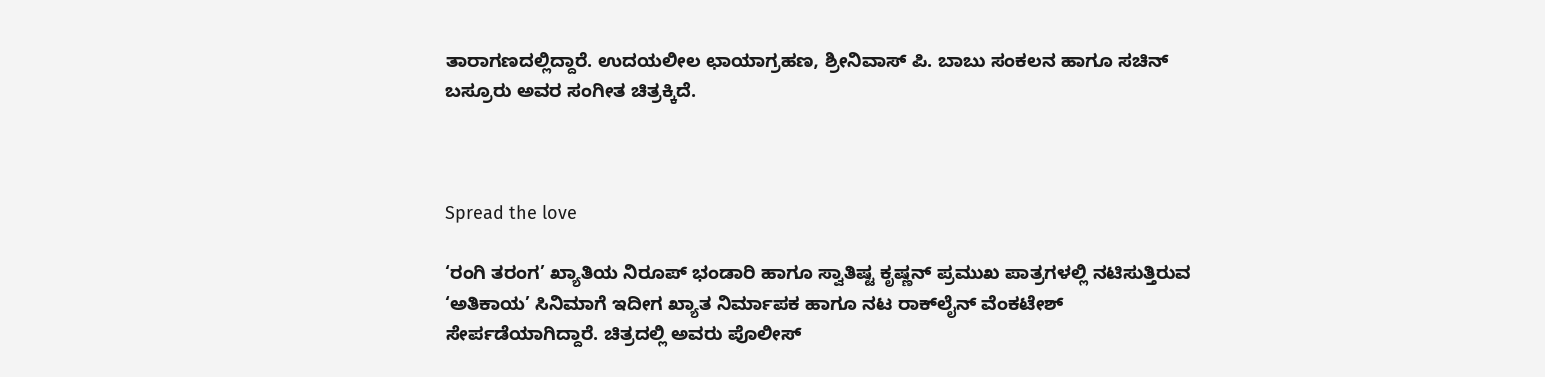ತಾರಾಗಣದಲ್ಲಿದ್ದಾರೆ. ಉದಯಲೀಲ ಛಾಯಾಗ್ರಹಣ, ಶ್ರೀನಿವಾಸ್ ಪಿ. ಬಾಬು ಸಂಕಲನ ಹಾಗೂ ಸಚಿನ್ ಬಸ್ರೂರು ಅವರ ಸಂಗೀತ ಚಿತ್ರಕ್ಕಿದೆ.



Spread the love

‘ರಂಗಿ ತರಂಗ’ ಖ್ಯಾತಿಯ ನಿರೂಪ್ ಭಂಡಾರಿ ಹಾಗೂ ಸ್ವಾತಿಷ್ಟ ಕೃಷ್ಣನ್ ಪ್ರಮುಖ ಪಾತ್ರಗಳಲ್ಲಿ ನಟಿಸುತ್ತಿರುವ ‘ಅತಿಕಾಯ’ ಸಿನಿಮಾಗೆ ಇದೀಗ ಖ್ಯಾತ ನಿರ್ಮಾಪಕ ಹಾಗೂ ನಟ ರಾಕ್‌ಲೈನ್ ವೆಂಕಟೇಶ್ ಸೇರ್ಪಡೆಯಾಗಿದ್ದಾರೆ. ಚಿತ್ರದಲ್ಲಿ ಅವರು ಪೊಲೀಸ್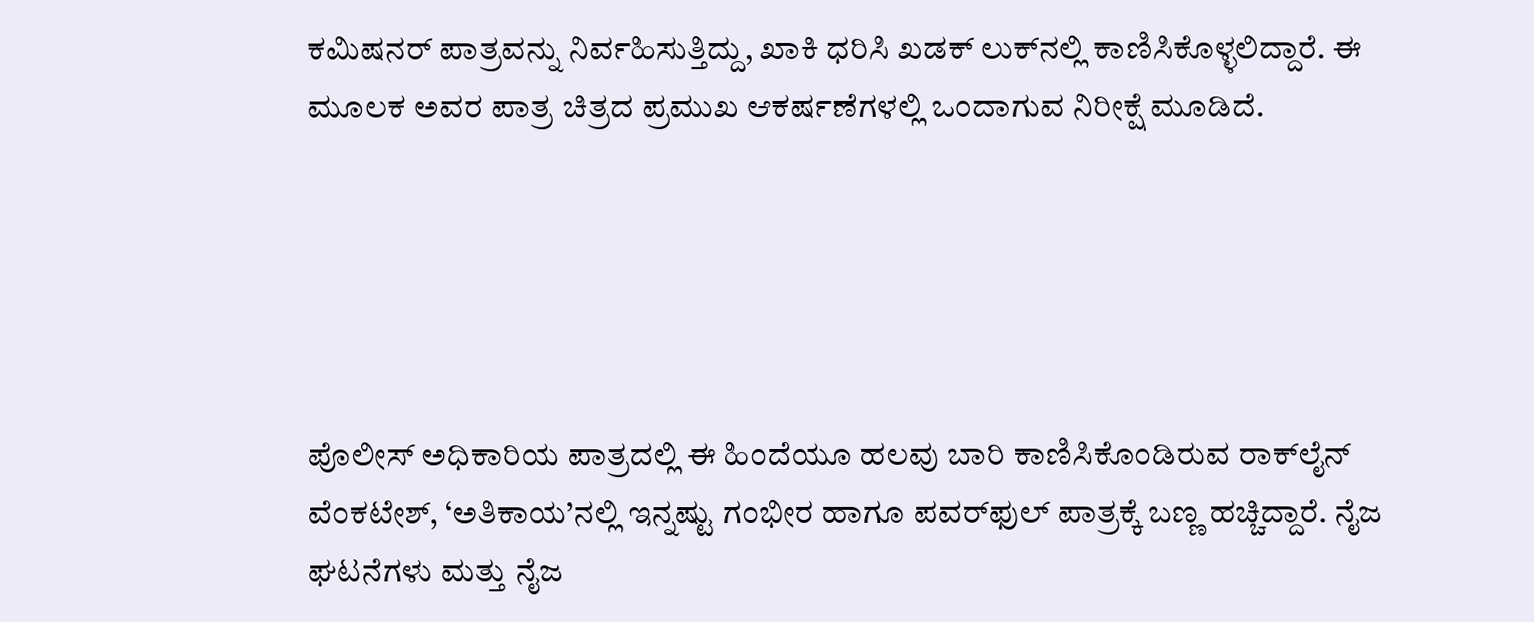ಕಮಿಷನರ್ ಪಾತ್ರವನ್ನು ನಿರ್ವಹಿಸುತ್ತಿದ್ದು, ಖಾಕಿ ಧರಿಸಿ ಖಡಕ್ ಲುಕ್‌ನಲ್ಲಿ ಕಾಣಿಸಿಕೊಳ್ಳಲಿದ್ದಾರೆ. ಈ ಮೂಲಕ ಅವರ ಪಾತ್ರ ಚಿತ್ರದ ಪ್ರಮುಖ ಆಕರ್ಷಣೆಗಳಲ್ಲಿ ಒಂದಾಗುವ ನಿರೀಕ್ಷೆ ಮೂಡಿದೆ.





ಪೊಲೀಸ್ ಅಧಿಕಾರಿಯ ಪಾತ್ರದಲ್ಲಿ ಈ ಹಿಂದೆಯೂ ಹಲವು ಬಾರಿ ಕಾಣಿಸಿಕೊಂಡಿರುವ ರಾಕ್‌ಲೈನ್ ವೆಂಕಟೇಶ್, ‘ಅತಿಕಾಯ’ನಲ್ಲಿ ಇನ್ನಷ್ಟು ಗಂಭೀರ ಹಾಗೂ ಪವರ್‌ಫುಲ್ ಪಾತ್ರಕ್ಕೆ ಬಣ್ಣ ಹಚ್ಚಿದ್ದಾರೆ. ನೈಜ ಘಟನೆಗಳು ಮತ್ತು ನೈಜ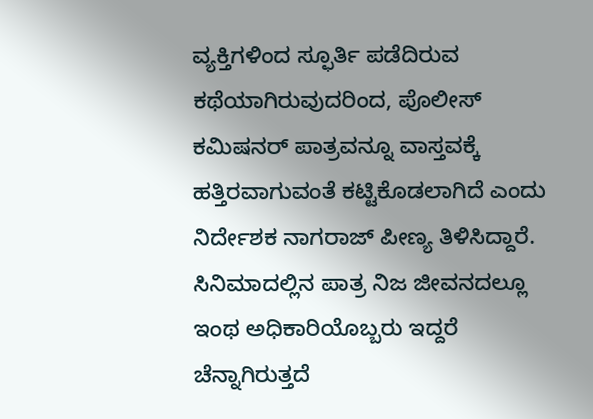ವ್ಯಕ್ತಿಗಳಿಂದ ಸ್ಫೂರ್ತಿ ಪಡೆದಿರುವ ಕಥೆಯಾಗಿರುವುದರಿಂದ, ಪೊಲೀಸ್ ಕಮಿಷನರ್ ಪಾತ್ರವನ್ನೂ ವಾಸ್ತವಕ್ಕೆ ಹತ್ತಿರವಾಗುವಂತೆ ಕಟ್ಟಿಕೊಡಲಾಗಿದೆ ಎಂದು ನಿರ್ದೇಶಕ ನಾಗರಾಜ್ ಪೀಣ್ಯ ತಿಳಿಸಿದ್ದಾರೆ. ಸಿನಿಮಾದಲ್ಲಿನ ಪಾತ್ರ ನಿಜ ಜೀವನದಲ್ಲೂ ಇಂಥ ಅಧಿಕಾರಿಯೊಬ್ಬರು ಇದ್ದರೆ ಚೆನ್ನಾಗಿರುತ್ತದೆ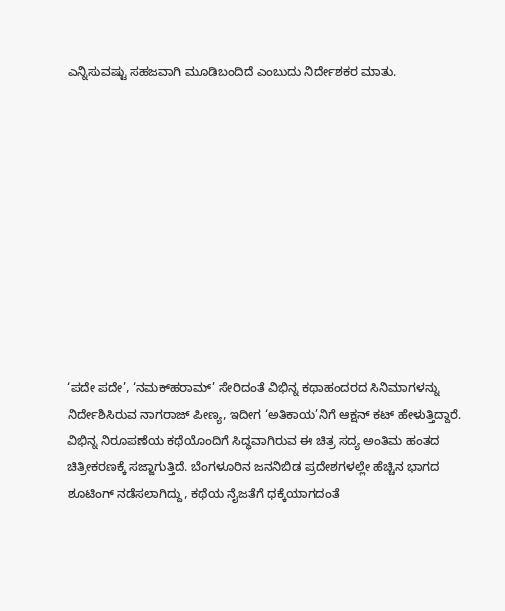ಎನ್ನಿಸುವಷ್ಟು ಸಹಜವಾಗಿ ಮೂಡಿಬಂದಿದೆ ಎಂಬುದು ನಿರ್ದೇಶಕರ ಮಾತು.











‘ಪದೇ ಪದೇ’, ‘ನಮಕ್‌ಹರಾಮ್’ ಸೇರಿದಂತೆ ವಿಭಿನ್ನ ಕಥಾಹಂದರದ ಸಿನಿಮಾಗಳನ್ನು ನಿರ್ದೇಶಿಸಿರುವ ನಾಗರಾಜ್ ಪೀಣ್ಯ, ಇದೀಗ ‘ಅತಿಕಾಯ’ನಿಗೆ ಆಕ್ಷನ್ ಕಟ್ ಹೇಳುತ್ತಿದ್ದಾರೆ. ವಿಭಿನ್ನ ನಿರೂಪಣೆಯ ಕಥೆಯೊಂದಿಗೆ ಸಿದ್ಧವಾಗಿರುವ ಈ ಚಿತ್ರ ಸದ್ಯ ಅಂತಿಮ ಹಂತದ ಚಿತ್ರೀಕರಣಕ್ಕೆ ಸಜ್ಜಾಗುತ್ತಿದೆ. ಬೆಂಗಳೂರಿನ ಜನನಿಬಿಡ ಪ್ರದೇಶಗಳಲ್ಲೇ ಹೆಚ್ಚಿನ ಭಾಗದ ಶೂಟಿಂಗ್ ನಡೆಸಲಾಗಿದ್ದು, ಕಥೆಯ ನೈಜತೆಗೆ ಧಕ್ಕೆಯಾಗದಂತೆ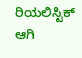ರಿಯಲಿಸ್ಟಿಕ್ ಆಗಿ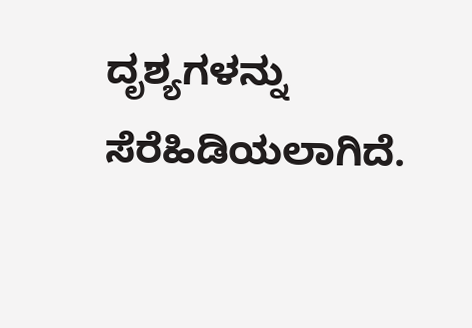ದೃಶ್ಯಗಳನ್ನು ಸೆರೆಹಿಡಿಯಲಾಗಿದೆ.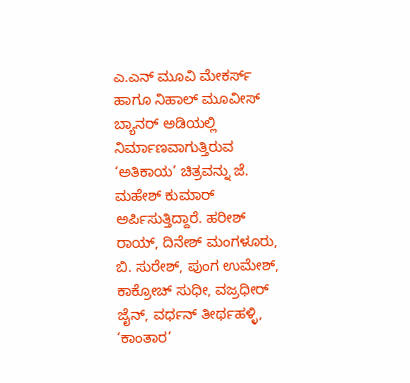ಎ.ಎನ್ ಮೂವಿ ಮೇಕರ್ಸ್ ಹಾಗೂ ನಿಹಾಲ್ ಮೂವೀಸ್ ಬ್ಯಾನರ್ ಅಡಿಯಲ್ಲಿ ನಿರ್ಮಾಣವಾಗುತ್ತಿರುವ ‘ಅತಿಕಾಯ’ ಚಿತ್ರವನ್ನು ಜೆ. ಮಹೇಶ್ ಕುಮಾರ್ ಅರ್ಪಿಸುತ್ತಿದ್ದಾರೆ. ಹರೀಶ್ ರಾಯ್, ದಿನೇಶ್ ಮಂಗಳೂರು, ಬಿ. ಸುರೇಶ್, ಪುಂಗ ಉಮೇಶ್, ಕಾಕ್ರೋಚ್ ಸುಧೀ, ವಜ್ರಧೀರ್ ಜೈನ್, ವರ್ಧನ್ ತೀರ್ಥಹಳ್ಳಿ, ‘ಕಾಂತಾರ’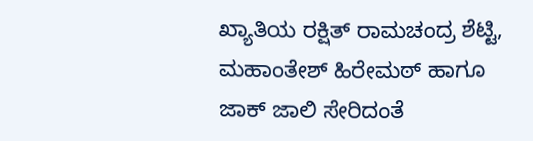ಖ್ಯಾತಿಯ ರಕ್ಷಿತ್ ರಾಮಚಂದ್ರ ಶೆಟ್ಟಿ, ಮಹಾಂತೇಶ್ ಹಿರೇಮಠ್ ಹಾಗೂ ಜಾಕ್ ಜಾಲಿ ಸೇರಿದಂತೆ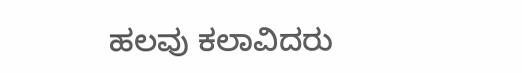ಹಲವು ಕಲಾವಿದರು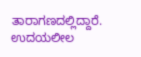ತಾರಾಗಣದಲ್ಲಿದ್ದಾರೆ. ಉದಯಲೀಲ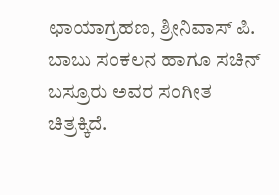ಛಾಯಾಗ್ರಹಣ, ಶ್ರೀನಿವಾಸ್ ಪಿ. ಬಾಬು ಸಂಕಲನ ಹಾಗೂ ಸಚಿನ್ ಬಸ್ರೂರು ಅವರ ಸಂಗೀತ ಚಿತ್ರಕ್ಕಿದೆ.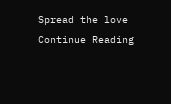Spread the love
Continue Reading